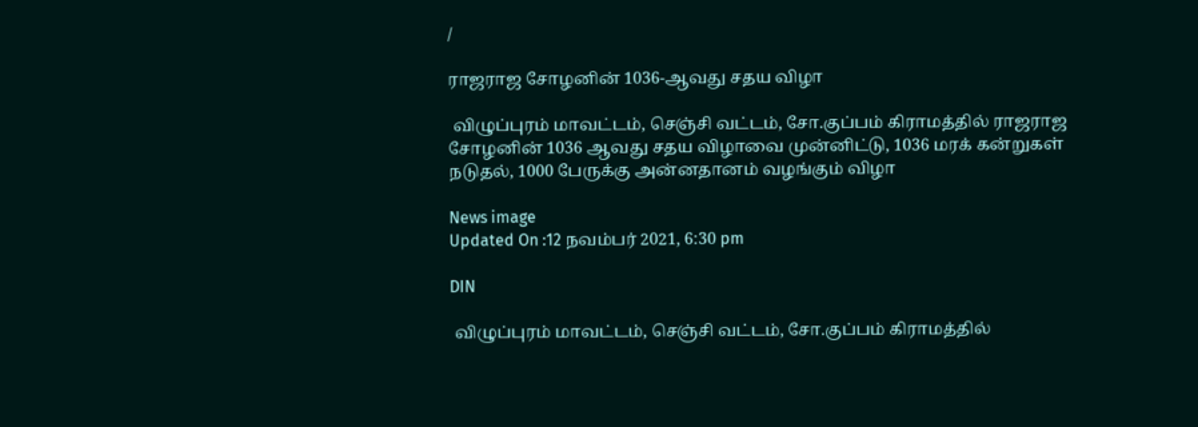/

ராஜராஜ சோழனின் 1036-ஆவது சதய விழா

 விழுப்புரம் மாவட்டம், செஞ்சி வட்டம், சோ.குப்பம் கிராமத்தில் ராஜராஜ சோழனின் 1036 ஆவது சதய விழாவை முன்னிட்டு, 1036 மரக் கன்றுகள் நடுதல், 1000 பேருக்கு அன்னதானம் வழங்கும் விழா

News image
Updated On :12 நவம்பர் 2021, 6:30 pm

DIN

 விழுப்புரம் மாவட்டம், செஞ்சி வட்டம், சோ.குப்பம் கிராமத்தில்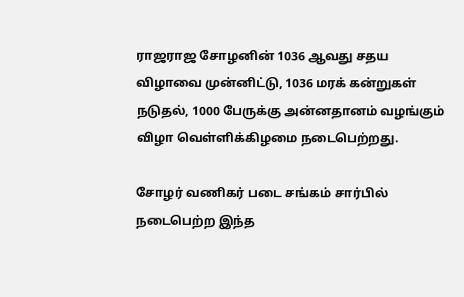ராஜராஜ சோழனின் 1036 ஆவது சதய விழாவை முன்னிட்டு, 1036 மரக் கன்றுகள் நடுதல், 1000 பேருக்கு அன்னதானம் வழங்கும் விழா வெள்ளிக்கிழமை நடைபெற்றது.

சோழர் வணிகர் படை சங்கம் சார்பில் நடைபெற்ற இந்த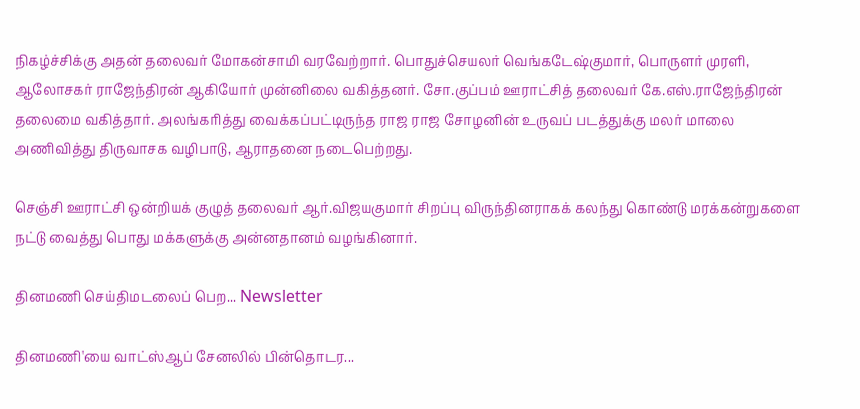நிகழ்ச்சிக்கு அதன் தலைவர் மோகன்சாமி வரவேற்றார். பொதுச்செயலர் வெங்கடேஷ்குமார், பொருளர் முரளி, ஆலோசகர் ராஜேந்திரன் ஆகியோர் முன்னிலை வகித்தனர். சோ.குப்பம் ஊராட்சித் தலைவர் கே.எஸ்.ராஜேந்திரன் தலைமை வகித்தார். அலங்கரித்து வைக்கப்பட்டிருந்த ராஜ ராஜ சோழனின் உருவப் படத்துக்கு மலர் மாலை அணிவித்து திருவாசக வழிபாடு, ஆராதனை நடைபெற்றது.

செஞ்சி ஊராட்சி ஒன்றியக் குழுத் தலைவர் ஆர்.விஜயகுமார் சிறப்பு விருந்தினராகக் கலந்து கொண்டு மரக்கன்றுகளை நட்டு வைத்து பொது மக்களுக்கு அன்னதானம் வழங்கினார்.

தினமணி செய்திமடலைப் பெற... Newsletter

தினமணி'யை வாட்ஸ்ஆப் சேனலில் பின்தொடர...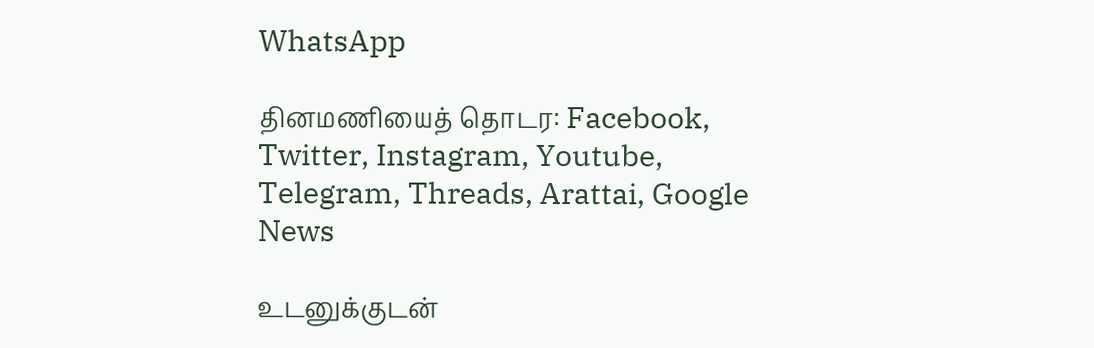WhatsApp

தினமணியைத் தொடர: Facebook, Twitter, Instagram, Youtube, Telegram, Threads, Arattai, Google News

உடனுக்குடன்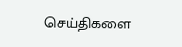செய்திகளை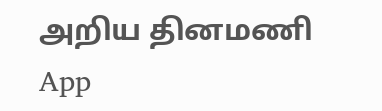அறிய தினமணி App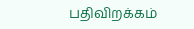பதிவிறக்கம்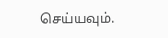செய்யவும்.